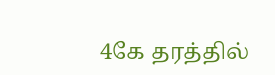4கே தரத்தில்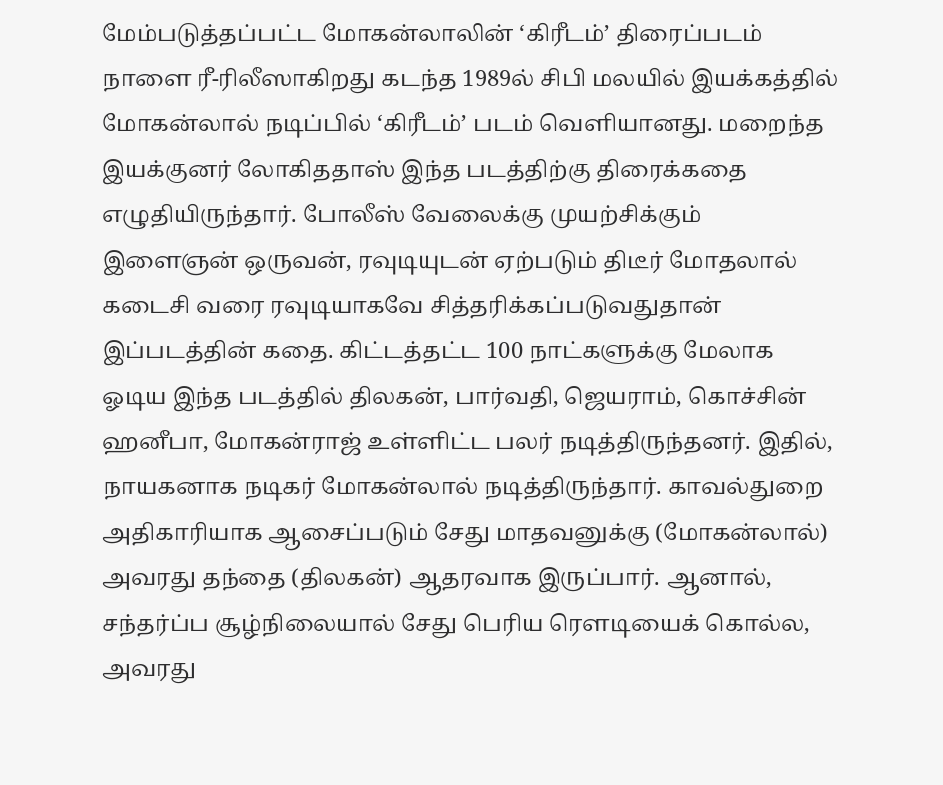மேம்படுத்தப்பட்ட மோகன்லாலின் ‘கிரீடம்’ திரைப்படம் நாளை ரீ-ரிலீஸாகிறது கடந்த 1989ல் சிபி மலயில் இயக்கத்தில் மோகன்லால் நடிப்பில் ‘கிரீடம்’ படம் வெளியானது. மறைந்த இயக்குனர் லோகிததாஸ் இந்த படத்திற்கு திரைக்கதை எழுதியிருந்தார். போலீஸ் வேலைக்கு முயற்சிக்கும் இளைஞன் ஒருவன், ரவுடியுடன் ஏற்படும் திடீர் மோதலால் கடைசி வரை ரவுடியாகவே சித்தரிக்கப்படுவதுதான் இப்படத்தின் கதை. கிட்டத்தட்ட 100 நாட்களுக்கு மேலாக ஓடிய இந்த படத்தில் திலகன், பார்வதி, ஜெயராம், கொச்சின் ஹனீபா, மோகன்ராஜ் உள்ளிட்ட பலர் நடித்திருந்தனர். இதில், நாயகனாக நடிகர் மோகன்லால் நடித்திருந்தார். காவல்துறை அதிகாரியாக ஆசைப்படும் சேது மாதவனுக்கு (மோகன்லால்) அவரது தந்தை (திலகன்) ஆதரவாக இருப்பார். ஆனால், சந்தர்ப்ப சூழ்நிலையால் சேது பெரிய ரௌடியைக் கொல்ல, அவரது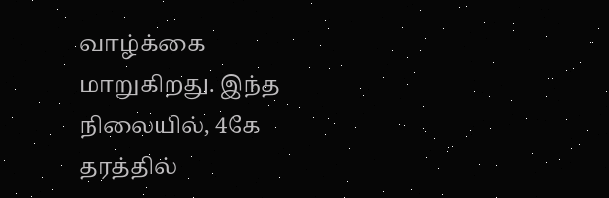வாழ்க்கை மாறுகிறது. இந்த நிலையில், 4கே தரத்தில்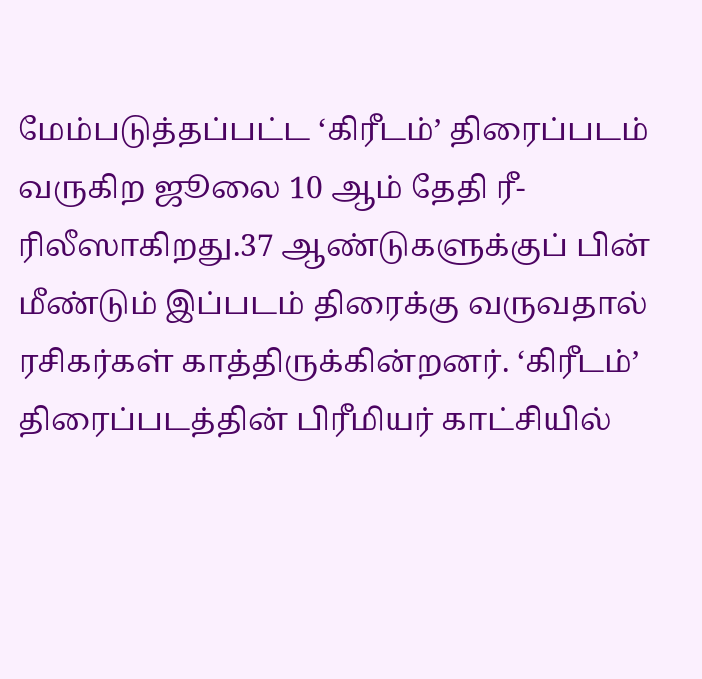மேம்படுத்தப்பட்ட ‘கிரீடம்’ திரைப்படம் வருகிற ஜூலை 10 ஆம் தேதி ரீ-ரிலீஸாகிறது.37 ஆண்டுகளுக்குப் பின் மீண்டும் இப்படம் திரைக்கு வருவதால் ரசிகர்கள் காத்திருக்கின்றனர். ‘கிரீடம்’ திரைப்படத்தின் பிரீமியர் காட்சியில்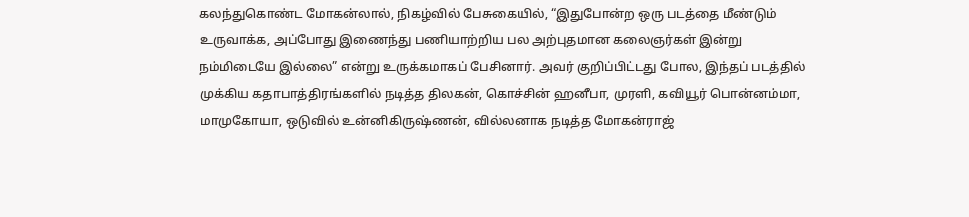கலந்துகொண்ட மோகன்லால், நிகழ்வில் பேசுகையில், “இதுபோன்ற ஒரு படத்தை மீண்டும் உருவாக்க, அப்போது இணைந்து பணியாற்றிய பல அற்புதமான கலைஞர்கள் இன்று நம்மிடையே இல்லை” என்று உருக்கமாகப் பேசினார். அவர் குறிப்பிட்டது போல, இந்தப் படத்தில் முக்கிய கதாபாத்திரங்களில் நடித்த திலகன், கொச்சின் ஹனீபா, முரளி, கவியூர் பொன்னம்மா, மாமுகோயா, ஒடுவில் உன்னிகிருஷ்ணன், வில்லனாக நடித்த மோகன்ராஜ்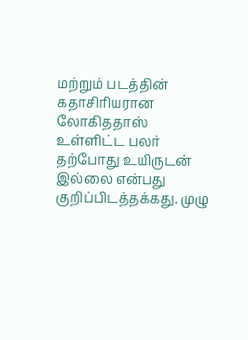மற்றும் படத்தின் கதாசிரியரான லோகிததாஸ் உள்ளிட்ட பலர் தற்போது உயிருடன் இல்லை என்பது குறிப்பிடத்தக்கது. முழு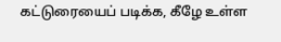கட்டுரையைப் படிக்க, கீழே உள்ள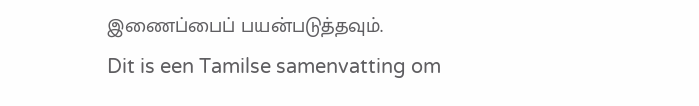இணைப்பைப் பயன்படுத்தவும்.
Dit is een Tamilse samenvatting om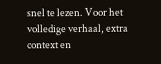snel te lezen. Voor het volledige verhaal, extra context en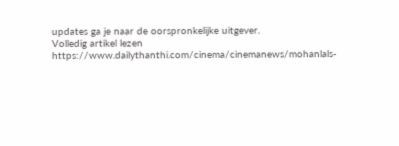updates ga je naar de oorspronkelijke uitgever.
Volledig artikel lezen
https://www.dailythanthi.com/cinema/cinemanews/mohanlals-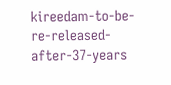kireedam-to-be-re-released-after-37-years